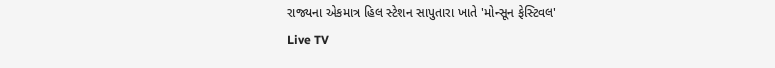રાજ્યના એકમાત્ર હિલ સ્ટેશન સાપુતારા ખાતે 'મોન્સૂન ફેસ્ટિવલ'
Live TV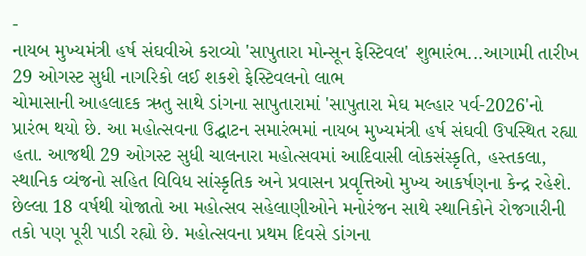-
નાયબ મુખ્યમંત્રી હર્ષ સંઘવીએ કરાવ્યો 'સાપુતારા મોન્સૂન ફેસ્ટિવલ' શુભારંભ...આગામી તારીખ 29 ઓગસ્ટ સુધી નાગરિકો લઈ શકશે ફેસ્ટિવલનો લાભ
ચોમાસાની આહલાદક ઋતુ સાથે ડાંગના સાપુતારામાં 'સાપુતારા મેઘ મલ્હાર પર્વ-2026'નો પ્રારંભ થયો છે. આ મહોત્સવના ઉદ્ઘાટન સમારંભમાં નાયબ મુખ્યમંત્રી હર્ષ સંઘવી ઉપસ્થિત રહ્યા હતા. આજથી 29 ઓગસ્ટ સુધી ચાલનારા મહોત્સવમાં આદિવાસી લોકસંસ્કૃતિ, હસ્તકલા, સ્થાનિક વ્યંજનો સહિત વિવિધ સાંસ્કૃતિક અને પ્રવાસન પ્રવૃત્તિઓ મુખ્ય આકર્ષણના કેન્દ્ર રહેશે. છેલ્લા 18 વર્ષથી યોજાતો આ મહોત્સવ સહેલાણીઓને મનોરંજન સાથે સ્થાનિકોને રોજગારીની તકો પણ પૂરી પાડી રહ્યો છે. મહોત્સવના પ્રથમ દિવસે ડાંગના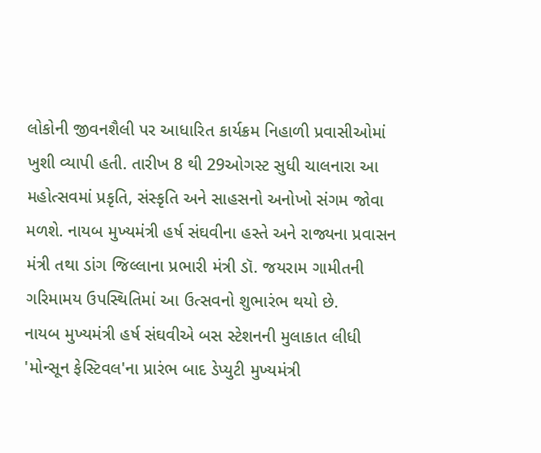લોકોની જીવનશૈલી પર આધારિત કાર્યક્રમ નિહાળી પ્રવાસીઓમાં ખુશી વ્યાપી હતી. તારીખ 8 થી 29ઓગસ્ટ સુધી ચાલનારા આ મહોત્સવમાં પ્રકૃતિ, સંસ્કૃતિ અને સાહસનો અનોખો સંગમ જોવા મળશે. નાયબ મુખ્યમંત્રી હર્ષ સંઘવીના હસ્તે અને રાજ્યના પ્રવાસન મંત્રી તથા ડાંગ જિલ્લાના પ્રભારી મંત્રી ડૉ. જયરામ ગામીતની ગરિમામય ઉપસ્થિતિમાં આ ઉત્સવનો શુભારંભ થયો છે.
નાયબ મુખ્યમંત્રી હર્ષ સંઘવીએ બસ સ્ટેશનની મુલાકાત લીધી
'મોન્સૂન ફેસ્ટિવલ'ના પ્રારંભ બાદ ડેપ્યુટી મુખ્યમંત્રી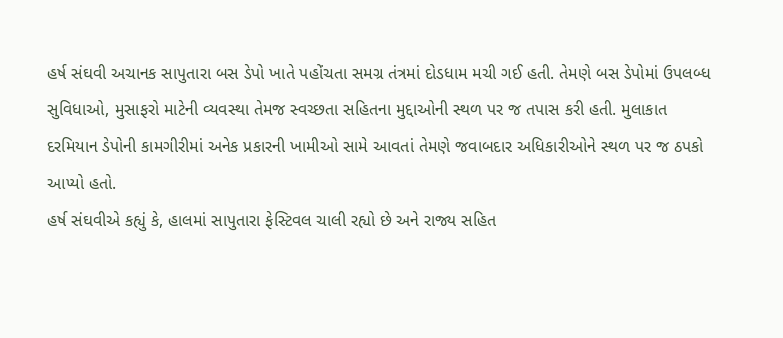હર્ષ સંઘવી અચાનક સાપુતારા બસ ડેપો ખાતે પહોંચતા સમગ્ર તંત્રમાં દોડધામ મચી ગઈ હતી. તેમણે બસ ડેપોમાં ઉપલબ્ધ સુવિધાઓ, મુસાફરો માટેની વ્યવસ્થા તેમજ સ્વચ્છતા સહિતના મુદ્દાઓની સ્થળ પર જ તપાસ કરી હતી. મુલાકાત દરમિયાન ડેપોની કામગીરીમાં અનેક પ્રકારની ખામીઓ સામે આવતાં તેમણે જવાબદાર અધિકારીઓને સ્થળ પર જ ઠપકો આપ્યો હતો.
હર્ષ સંઘવીએ કહ્યું કે, હાલમાં સાપુતારા ફેસ્ટિવલ ચાલી રહ્યો છે અને રાજ્ય સહિત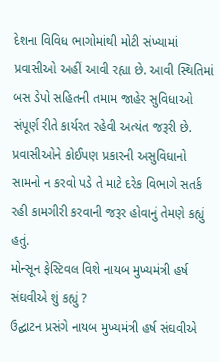દેશના વિવિધ ભાગોમાંથી મોટી સંખ્યામાં પ્રવાસીઓ અહીં આવી રહ્યા છે. આવી સ્થિતિમાં બસ ડેપો સહિતની તમામ જાહેર સુવિધાઓ સંપૂર્ણ રીતે કાર્યરત રહેવી અત્યંત જરૂરી છે. પ્રવાસીઓને કોઈપણ પ્રકારની અસુવિધાનો સામનો ન કરવો પડે તે માટે દરેક વિભાગે સતર્ક રહી કામગીરી કરવાની જરૂર હોવાનું તેમણે કહ્યું હતું.
મોન્સૂન ફેસ્ટિવલ વિશે નાયબ મુખ્યમંત્રી હર્ષ સંઘવીએ શું કહ્યું ?
ઉદ્ઘાટન પ્રસંગે નાયબ મુખ્યમંત્રી હર્ષ સંઘવીએ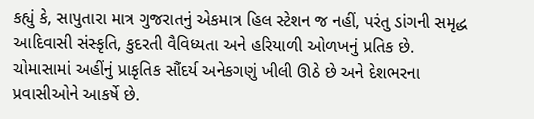કહ્યું કે, સાપુતારા માત્ર ગુજરાતનું એકમાત્ર હિલ સ્ટેશન જ નહીં, પરંતુ ડાંગની સમૃદ્ધ આદિવાસી સંસ્કૃતિ, કુદરતી વૈવિધ્યતા અને હરિયાળી ઓળખનું પ્રતિક છે. ચોમાસામાં અહીંનું પ્રાકૃતિક સૌંદર્ય અનેકગણું ખીલી ઊઠે છે અને દેશભરના પ્રવાસીઓને આકર્ષે છે.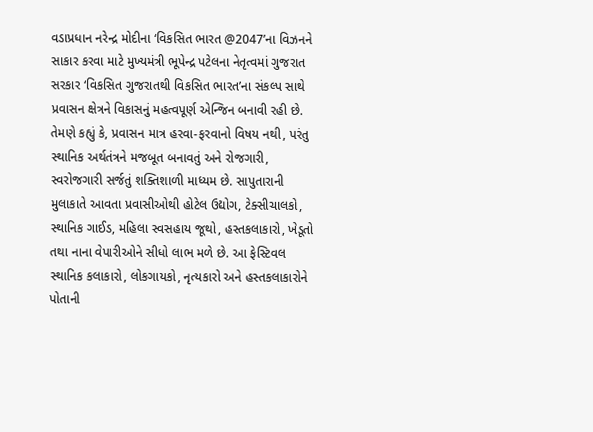વડાપ્રધાન નરેન્દ્ર મોદીના ‘વિકસિત ભારત @2047’ના વિઝનને સાકાર કરવા માટે મુખ્યમંત્રી ભૂપેન્દ્ર પટેલના નેતૃત્વમાં ગુજરાત સરકાર ‘વિકસિત ગુજરાતથી વિકસિત ભારત’ના સંકલ્પ સાથે પ્રવાસન ક્ષેત્રને વિકાસનું મહત્વપૂર્ણ એન્જિન બનાવી રહી છે.
તેમણે કહ્યું કે, પ્રવાસન માત્ર હરવા-ફરવાનો વિષય નથી, પરંતુ સ્થાનિક અર્થતંત્રને મજબૂત બનાવતું અને રોજગારી, સ્વરોજગારી સર્જતું શક્તિશાળી માધ્યમ છે. સાપુતારાની મુલાકાતે આવતા પ્રવાસીઓથી હોટેલ ઉદ્યોગ, ટેક્સીચાલકો, સ્થાનિક ગાઈડ, મહિલા સ્વસહાય જૂથો, હસ્તકલાકારો, ખેડૂતો તથા નાના વેપારીઓને સીધો લાભ મળે છે. આ ફેસ્ટિવલ સ્થાનિક કલાકારો, લોકગાયકો, નૃત્યકારો અને હસ્તકલાકારોને પોતાની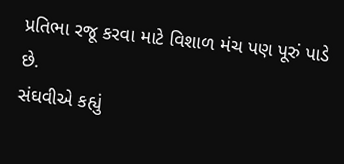પ્રતિભા રજૂ કરવા માટે વિશાળ મંચ પણ પૂરું પાડે છે.
સંઘવીએ કહ્યું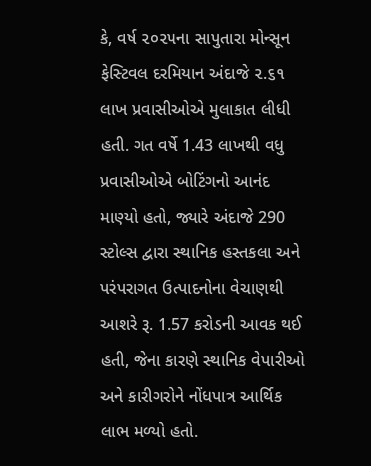કે, વર્ષ ૨૦૨૫ના સાપુતારા મોન્સૂન ફેસ્ટિવલ દરમિયાન અંદાજે ૨.૬૧ લાખ પ્રવાસીઓએ મુલાકાત લીધી હતી. ગત વર્ષે 1.43 લાખથી વધુ પ્રવાસીઓએ બોટિંગનો આનંદ માણ્યો હતો, જ્યારે અંદાજે 290 સ્ટોલ્સ દ્વારા સ્થાનિક હસ્તકલા અને પરંપરાગત ઉત્પાદનોના વેચાણથી આશરે રૂ. 1.57 કરોડની આવક થઈ હતી, જેના કારણે સ્થાનિક વેપારીઓ અને કારીગરોને નોંધપાત્ર આર્થિક લાભ મળ્યો હતો.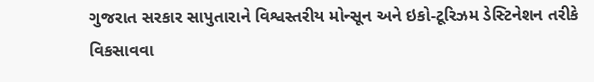ગુજરાત સરકાર સાપુતારાને વિશ્વસ્તરીય મોન્સૂન અને ઇકો-ટૂરિઝમ ડેસ્ટિનેશન તરીકે વિકસાવવા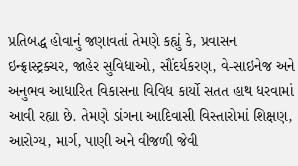પ્રતિબદ્ધ હોવાનું જણાવતાં તેમણે કહ્યું કે, પ્રવાસન ઇન્ફ્રાસ્ટ્રક્ચર, જાહેર સુવિધાઓ, સૌંદર્યકરણ, વે-સાઇનેજ અને અનુભવ આધારિત વિકાસના વિવિધ કાર્યો સતત હાથ ધરવામાં આવી રહ્યા છે. તેમણે ડાંગના આદિવાસી વિસ્તારોમાં શિક્ષણ, આરોગ્ય, માર્ગ, પાણી અને વીજળી જેવી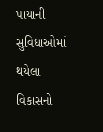પાયાની સુવિધાઓમાં થયેલા વિકાસનો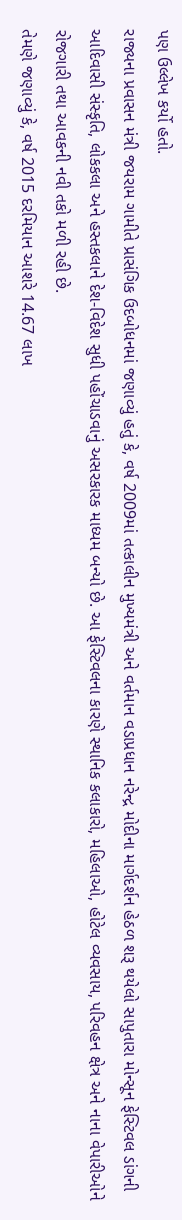પણ ઉલ્લેખ કર્યો હતો.
રાજ્યના પ્રવાસન મંત્રી જયરામ ગામીતે પ્રાસંગિક ઉદબોધનમાં જણાવ્યું હતું કે, વર્ષ 2009માં તત્કાલીન મુખ્યમંત્રી અને વર્તમાન વડાપ્રધાન નરેન્દ્ર મોદીના માર્ગદર્શન હેઠળ શરૂ થયેલો સાપુતારા મોન્સૂન ફેસ્ટિવલ ડાંગની આદિવાસી સંસ્કૃતિ, લોકકલા અને હસ્તકલાને દેશ-વિદેશ સુધી પહોંચાડવાનું અસરકારક માધ્યમ બન્યો છે. આ ફેસ્ટિવલના કારણે સ્થાનિક કલાકારો, મહિલાઓ, હોટેલ વ્યવસાય, પરિવહન ક્ષેત્ર અને નાના વેપારીઓને રોજગારી તથા આવકની નવી તકો મળી રહી છે.
તેમણે જણાવ્યું કે, વર્ષ 2015 દરમિયાન આશરે 14.67 લાખ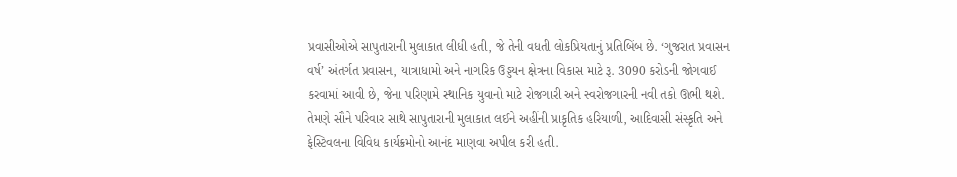પ્રવાસીઓએ સાપુતારાની મુલાકાત લીધી હતી, જે તેની વધતી લોકપ્રિયતાનું પ્રતિબિંબ છે. ‘ગુજરાત પ્રવાસન વર્ષ’ અંતર્ગત પ્રવાસન, યાત્રાધામો અને નાગરિક ઉડ્ડયન ક્ષેત્રના વિકાસ માટે રૂ. 3090 કરોડની જોગવાઈ કરવામાં આવી છે, જેના પરિણામે સ્થાનિક યુવાનો માટે રોજગારી અને સ્વરોજગારની નવી તકો ઊભી થશે.
તેમણે સૌને પરિવાર સાથે સાપુતારાની મુલાકાત લઈને અહીંની પ્રાકૃતિક હરિયાળી, આદિવાસી સંસ્કૃતિ અને ફેસ્ટિવલના વિવિધ કાર્યક્રમોનો આનંદ માણવા અપીલ કરી હતી.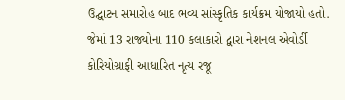ઉદ્ઘાટન સમારોહ બાદ ભવ્ય સાંસ્કૃતિક કાર્યક્રમ યોજાયો હતો. જેમાં 13 રાજ્યોના 110 કલાકારો દ્વારા નેશનલ એવોર્ડી કોરિયોગ્રાફી આધારિત નૃત્ય રજૂ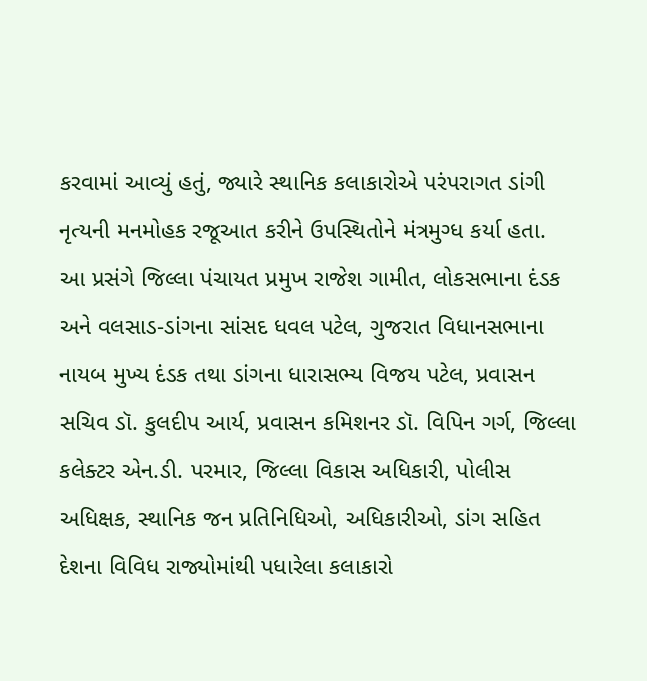કરવામાં આવ્યું હતું, જ્યારે સ્થાનિક કલાકારોએ પરંપરાગત ડાંગી નૃત્યની મનમોહક રજૂઆત કરીને ઉપસ્થિતોને મંત્રમુગ્ધ કર્યા હતા.
આ પ્રસંગે જિલ્લા પંચાયત પ્રમુખ રાજેશ ગામીત, લોકસભાના દંડક અને વલસાડ-ડાંગના સાંસદ ધવલ પટેલ, ગુજરાત વિધાનસભાના નાયબ મુખ્ય દંડક તથા ડાંગના ધારાસભ્ય વિજય પટેલ, પ્રવાસન સચિવ ડૉ. કુલદીપ આર્ય, પ્રવાસન કમિશનર ડૉ. વિપિન ગર્ગ, જિલ્લા કલેક્ટર એન.ડી. પરમાર, જિલ્લા વિકાસ અધિકારી, પોલીસ અધિક્ષક, સ્થાનિક જન પ્રતિનિધિઓ, અધિકારીઓ, ડાંગ સહિત દેશના વિવિધ રાજ્યોમાંથી પધારેલા કલાકારો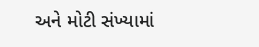અને મોટી સંખ્યામાં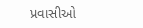પ્રવાસીઓ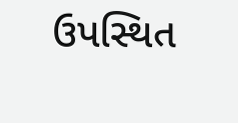ઉપસ્થિત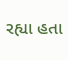રહ્યા હતા